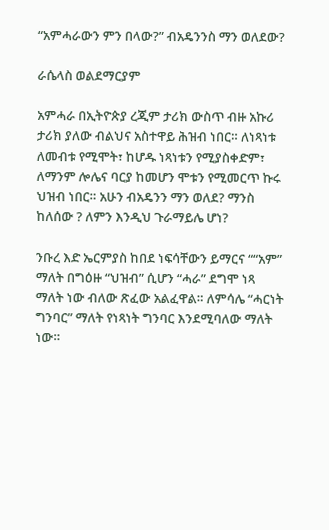“አምሓራውን ምን በላው?” ብአዴንንስ ማን ወለደው?

ራሴላስ ወልደማርያም

አምሓራ በኢትዮጵያ ረጂም ታሪክ ውስጥ ብዙ አኩሪ ታሪክ ያለው ብልህና አስተዋይ ሕዝብ ነበር። ለነጻነቱ ለመብቱ የሚሞት፣ ከሆዱ ነጻነቱን የሚያስቀድም፣ ለማንም ሎሌና ባርያ ከመሆን ሞቱን የሚመርጥ ኩሩ ህዝብ ነበር። አሁን ብአዴንን ማን ወለደ? ማንስ ከለሰው ? ለምን እንዲህ ጉራማይሌ ሆነ?

ንቡረ እድ ኤርምያስ ከበደ ነፍሳቸውን ይማርና ““አም” ማለት በግዕዙ “ህዝብ” ሲሆን “ሓራ” ደግሞ ነጻ ማለት ነው ብለው ጽፈው አልፈዋል። ለምሳሌ “ሓርነት ግንባር” ማለት የነጻነት ግንባር እንደሚባለው ማለት ነው።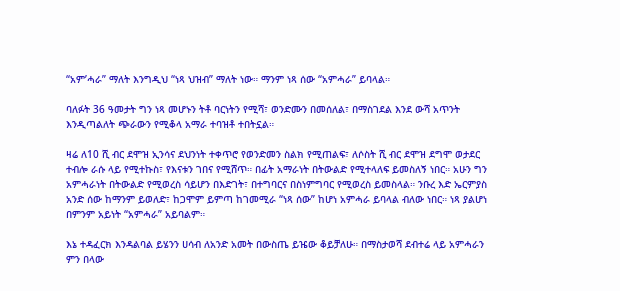“አም’ሓራ” ማለት እንግዲህ “ነጻ ህዝብ” ማለት ነው። ማንም ነጻ ሰው “አምሓራ” ይባላል።

ባለፉት 36 ዓመታት ግን ነጻ መሆኑን ትቶ ባርነትን የሚሻ፣ ወንድሙን በመሰለል፣ በማስገደል እንደ ውሻ አጥንት እንዲጣልለት ጭራውን የሚቆላ አማራ ተባዝቶ ተበትኗል።

ዛሬ ለ10 ሺ ብር ደሞዝ ኢንሳና ደህንነት ተቀጥሮ የወንድመን ስልክ የሚጠልፍ፣ ለሶስት ሺ ብር ደሞዝ ደግሞ ወታደር ተብሎ ራሱ ላይ የሚተኩስ፣ የእናቱን ገበና የሚሸጥ። በፊት አማራነት በትውልድ የሚተላለፍ ይመስለኝ ነበር። አሁን ግን አምሓራነት በትውልድ የሚወረስ ሳይሆን በእድገት፣ በተግባርና በስነምግባር የሚወረስ ይመስላል። ንቡረ እድ ኤርምያስ አንድ ሰው ከማንም ይወለድ፣ ከጋሞም ይምጣ ከገመሚራ “ነጻ ሰው” ከሆነ አምሓራ ይባላል ብለው ነበር። ነጻ ያልሆነ በምንም አይነት “አምሓራ” አይባልም።

እኔ ተዳፈርክ እንዳልባል ይሄንን ሀሳብ ለአንድ አመት በውስጤ ይዤው ቆይቻለሁ። በማስታወሻ ደብተሬ ላይ አምሓራን ምን በላው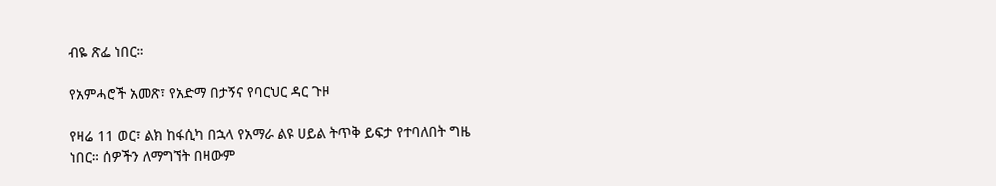ብዬ ጽፌ ነበር።

የአምሓሮች አመጽ፣ የአድማ በታኝና የባርህር ዳር ጉዞ

የዛሬ 11 ወር፣ ልክ ከፋሲካ በኋላ የአማራ ልዩ ሀይል ትጥቅ ይፍታ የተባለበት ግዜ ነበር። ሰዎችን ለማግኘት በዛውም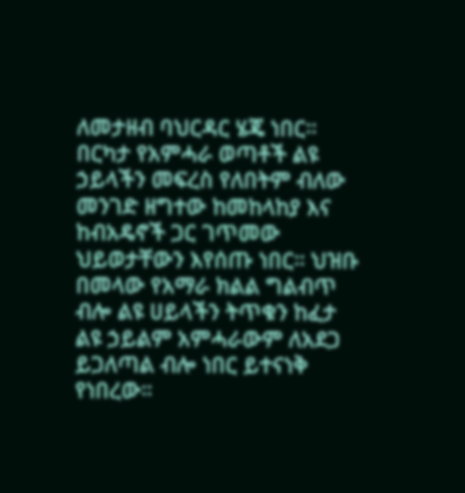ለመታዘብ ባህርዳር ሄጄ ነበር። በርካታ የአምሓራ ወጣቶች ልዩ ኃይላችን መፍረስ የለበትም ብለው መንገድ ዘግተው ከመከላከያ እና ከብአዴኖች ጋር ገጥመው ህይወታቸውን እየሰጡ ነበር። ህዝቡ በመላው የአማራ ክልል ግልብጥ ብሎ ልዩ ሀይላችን ትጥቁን ከፈታ ልዩ ኃይልም አምሓራውም ለአደጋ ይጋለጣል ብሎ ነበር ይተናነቅ የነበረው።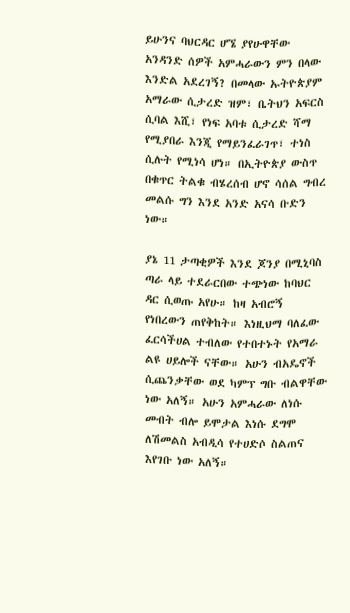ይሁንና ባህርዳር ሆኜ ያየሁዋቸው አንዳንድ ሰዎች አምሓራውን ምን በላው እንድል አደረገኝ? በመላው ኡትዮጵያም አማራው ሲታረድ ዝም፣ ቤትህን አፍርስ ሲባል እሺ፣ የነፍ አባቱ ሲታረድ ሻማ የሚያበራ እንጂ የማይንፈራገጥ፣ ተነስ ሲሉት የሚነሳ ሆነ። በኢትዮጵያ ውስጥ በቁጥር ትልቁ ብሄረሰብ ሆኖ ሳሰል ግብረ መልሱ ግን እንደ አንድ አናሳ ቡድን ነው።

ያኔ 11 ታጣቂዎች እንደ ጆንያ በሚኒባስ ጣራ ላይ ተደራርበው ተጭነው ከባህር ዳር ሲወጡ አየሁ። ከዛ አብሮኝ የነበረውን ጠየቅከት። እነዚህማ ባለፈው ፈርሳችሀል ተብለው የተበተኑት የአማራ ልዩ ሀይሎች ናቸው። አሁን ብአዴኖች ሲጨንቃቸው ወደ ካምፕ ግቡ ብልዋቸው ነው አለኝ። አሁን አምሓራው ለነሱ መብት ብሎ ይሞታል እነሱ ደግሞ ለሽመልስ አብዲሳ የተሀድሶ ስልጠና እየገቡ ነው አለኝ።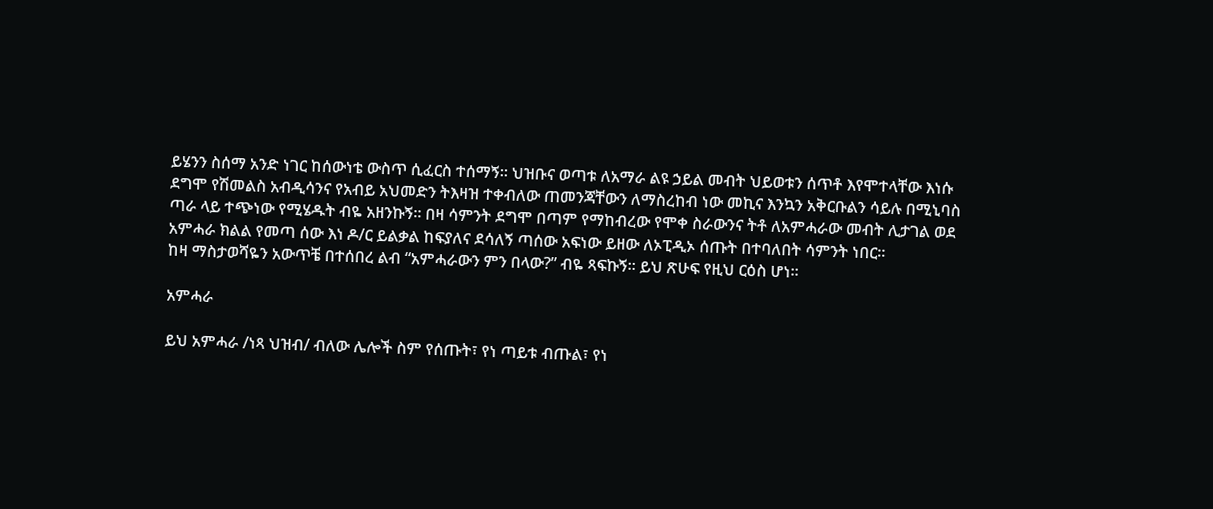ይሄንን ስሰማ አንድ ነገር ከሰውነቴ ውስጥ ሲፈርስ ተሰማኝ። ህዝቡና ወጣቱ ለአማራ ልዩ ኃይል መብት ህይወቱን ሰጥቶ እየሞተላቸው እነሱ ደግሞ የሽመልስ አብዲሳንና የአብይ አህመድን ትእዛዝ ተቀብለው ጠመንጃቸውን ለማስረከብ ነው መኪና እንኳን አቅርቡልን ሳይሉ በሚኒባስ ጣራ ላይ ተጭነው የሚሄዱት ብዬ አዘንኩኝ። በዛ ሳምንት ደግሞ በጣም የማከብረው የሞቀ ስራውንና ትቶ ለአምሓራው መብት ሊታገል ወደ አምሓራ ክልል የመጣ ሰው እነ ዶ/ር ይልቃል ከፍያለና ደሳለኝ ጣሰው አፍነው ይዘው ለኦፒዲኦ ሰጡት በተባለበት ሳምንት ነበር።
ከዛ ማስታወሻዬን አውጥቼ በተሰበረ ልብ “አምሓራውን ምን በላው?” ብዬ ጻፍኩኝ። ይህ ጽሁፍ የዚህ ርዕስ ሆነ።

አምሓራ

ይህ አምሓራ /ነጻ ህዝብ/ ብለው ሌሎች ስም የሰጡት፣ የነ ጣይቱ ብጡል፣ የነ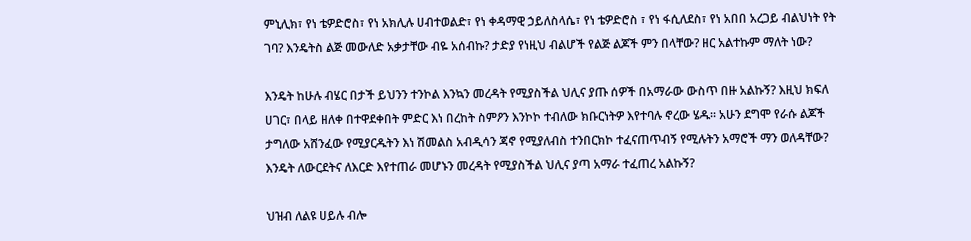ምኒሊክ፣ የነ ቴዎድሮስ፣ የነ አክሊሉ ሀብተወልድ፣ የነ ቀዳማዊ ኃይለስላሴ፣ የነ ቴዎድሮስ ፣ የነ ፋሲለደስ፣ የነ አበበ አረጋይ ብልህነት የት ገባ? እንዴትስ ልጅ መውለድ አቃታቸው ብዬ አሰብኩ? ታድያ የነዚህ ብልሆች የልጅ ልጆች ምን በላቸው? ዘር አልተኩም ማለት ነው?

እንዴት ከሁሉ ብሄር በታች ይህንን ተንኮል እንኳን መረዳት የሚያስችል ህሊና ያጡ ሰዎች በአማራው ውስጥ በዙ አልኩኝ? እዚህ ክፍለ ሀገር፣ በላይ ዘለቀ በተዋደቀበት ምድር እነ በረከት ስምዖን እንኮኮ ተብለው ክቡርነትዎ እየተባሉ ኖረው ሄዱ። አሁን ደግሞ የራሱ ልጆች ታግለው አሸንፈው የሚያርዱትን እነ ሽመልስ አብዲሳን ጃኖ የሚያለብስ ተንበርክኮ ተፈናጠጥብኝ የሚሉትን አማሮች ማን ወለዳቸው? እንዴት ለውርደትና ለእርድ እየተጠራ መሆኑን መረዳት የሚያስችል ህሊና ያጣ አማራ ተፈጠረ አልኩኝ?

ህዝብ ለልዩ ሀይሉ ብሎ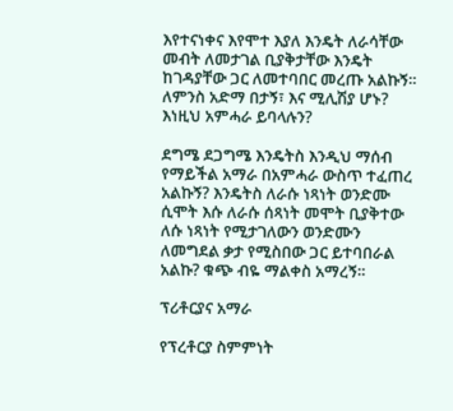እየተናነቀና እየሞተ እያለ እንዴት ለራሳቸው መብት ለመታገል ቢያቅታቸው እንዴት ከገዳያቸው ጋር ለመተባበር መረጡ አልኩኝ። ለምንስ አድማ በታኝ፣ እና ሚሊሽያ ሆኑ? እነዚህ አምሓራ ይባላሉን?

ደግሜ ደጋግሜ እንዴትስ እንዲህ ማሰብ የማይችል አማራ በአምሓራ ውስጥ ተፈጠረ አልኩኝ? እንዴትስ ለራሱ ነጻነት ወንድሙ ሲሞት እሱ ለራሱ ሰጻነት መሞት ቢያቅተው ለሱ ነጻነት የሚታገለውን ወንድሙን ለመግደል ቃታ የሚስበው ጋር ይተባበራል አልኩ? ቁጭ ብዬ ማልቀስ አማረኝ።

ፕሪቶርያና አማራ

የፕረቶርያ ስምምነት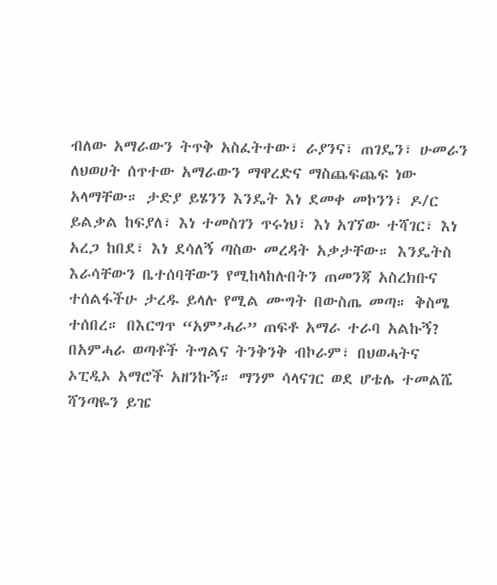ብለው አማራውን ትጥቅ አስፈትተው፣ ራያንና፣ ጠገዴን፣ ሁመራን ለህወሀት ሰጥተው አማራውን ማዋረድና ማስጨፍጨፍ ነው አላማቸው። ታድያ ይሄንን እንዴት እነ ደመቀ መኮንን፣ ዶ/ር ይልቃል ከፍያለ፣ እነ ተመስገን ጥሩነህ፣ እነ አገኘው ተሻገር፣ እነ አረጋ ከበደ፣ እነ ደሳለኝ ጣስው መረዳት አቃታቸው። እንዴትስ እራሳቸውን ቤተሰባቸውን የሚከላከሉበትን ጠመንጃ አስረክቡና ተሰልፋችሁ ታረዱ ይላሉ የሚል ሙግት በውስጤ መጣ። ቅስሜ ተሰበረ። በእርግጥ “አም’ሓራ” ጠፍቶ አማራ ተራባ አልኩኝ? በአምሓራ ወጣቶች ትግልና ትንቅንቅ ብኮራም፣ በህወሓትና ኦፒዲኦ አማሮች አዘንኩኝ። ማንም ሳላናገር ወደ ሆቴሌ ተመልሼ ሻንጣዬን ይዤ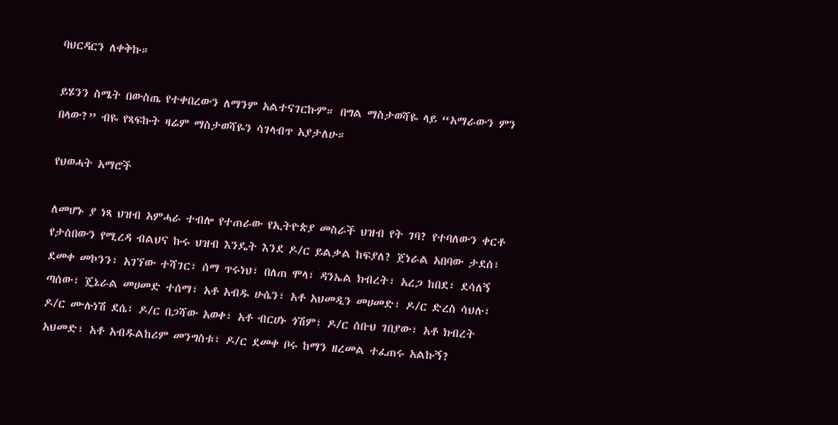ባህርዳርን ለቀቅኩ።

ይሄንን ስሜት በውስጤ የተቀበረውን ለማንም አልተናገርኩም። በግል ማስታወሻዬ ላይ “አማራውን ምን በላው?” ብዬ የጻፍኩት ዛሬም ማስታወሻዬን ሳገላብጥ አያታለሁ።

የህወሓት አማሮች

ለመሆኑ ያ ነጻ ህዝብ አምሓራ ተብሎ የተጠራው የኢትዮጵያ መስራች ህዝብ የት ገባ? የተባለውን ቀርቶ የታሰበውን የሚረዳ ብልህና ኩሩ ህዝብ እንዴት እንደ ዶ/ር ይልቃል ከፍያለ? ጀነራል አበባው ታደሰ፣ ደመቀ መኮንን፣ አገኘው ተሻገር፣ ሰማ ጥሩነህ፣ በለጠ ሞላ፣ ዳንኤል ክብረት፣ አረጋ ከበደ፣ ደሳለኝ ጣሰው፣ ጄኔራል መሀመድ ተሰማ፣ አቶ አብዱ ሁሴን፣ አቶ አህመዲን መሀመድ፣ ዶ/ር ድረስ ሳህሉ፣ ዶ/ር ሙሉነሽ ደሴ፣ ዶ/ር በጋሻው አወቀ፣ አቶ ብርሀኑ ጎሽም፣ ዶ/ር ሰቡህ ገበያው፣ አቶ ክብረት አህመድ፣ አቶ አብዱልከሪም መንግስቱ፣ ዶ/ር ደመቀ ቦሩ ከማን ዘረመል ተፈጠሩ አልኩኝ?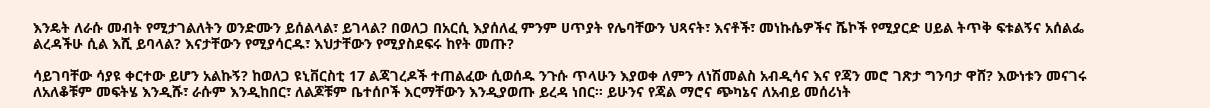እንዴት ለራሱ መብት የሚታገልለትን ወንድሙን ይሰልላል፣ ይገላል? በወለጋ በአርሲ እያሰለፈ ምንም ሀጥያት የሌባቸውን ህጻናት፣ እናቶች፣ መነኩሴዎችና ሼኮች የሚያርድ ሀይል ትጥቅ ፍቱልኝና አሰልፌ ልረዳችሁ ሲል እሺ ይባላል? እናታቸውን የሚያሳርዱ፣ እህታቸውን የሚያስደፍሩ ከየት መጡ?

ሳይገባቸው ሳያዩ ቀርተው ይሆን አልኩኝ? ከወለጋ ዩኒቨርስቲ 17 ልጃገረዶች ተጠልፈው ሲወሰዱ ንጉሱ ጥላሁን እያወቀ ለምን ለነሽመልስ አብዲሳና እና የጃን መሮ ገጽታ ግንባታ ዋሸ? እውነቱን መናገሩ ለአለቆቹም መፍትሄ እንዲሹ፣ ራሱም እንዲከበር፣ ለልጆቹም ቤተሰቦች እርማቸውን እንዲያወጡ ይረዳ ነበር። ይሁንና የጃል ማሮና ጭካኔና ለአብይ መሰሪነት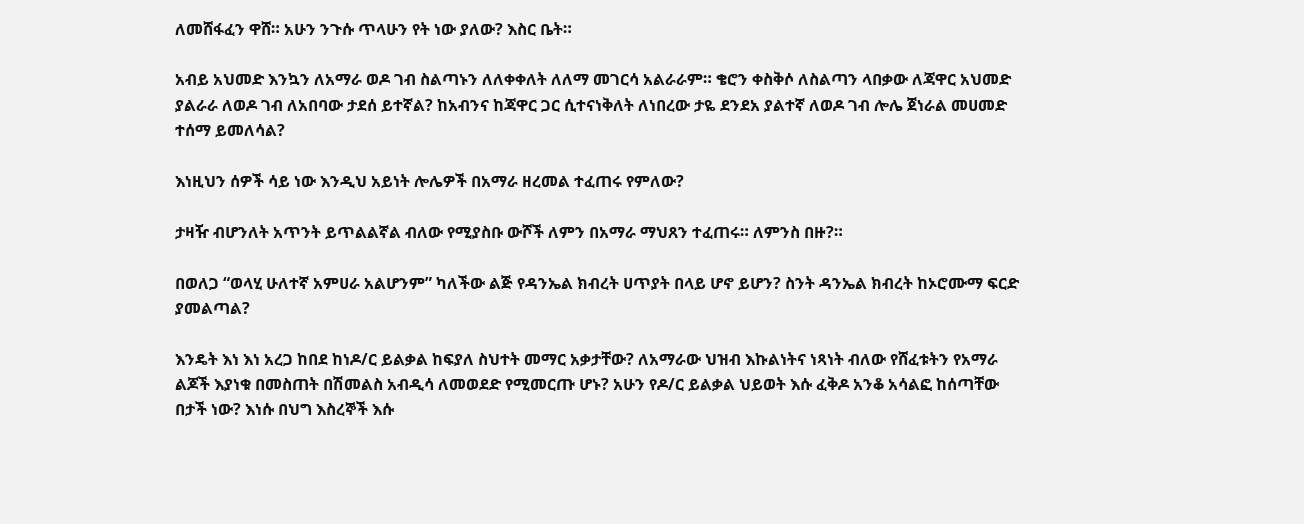ለመሸፋፈን ዋሸ። አሁን ንጉሱ ጥላሁን የት ነው ያለው? እስር ቤት።

አብይ አህመድ እንኳን ለአማራ ወዶ ገብ ስልጣኑን ለለቀቀለት ለለማ መገርሳ አልራራም። ቄሮን ቀስቅሶ ለስልጣን ላበቃው ለጃዋር አህመድ ያልራራ ለወዶ ገብ ለአበባው ታደሰ ይተኛል? ከአብንና ከጃዋር ጋር ሲተናነቅለት ለነበረው ታዬ ደንደአ ያልተኛ ለወዶ ገብ ሎሌ ጀነራል መሀመድ ተሰማ ይመለሳል?

እነዚህን ሰዎች ሳይ ነው እንዲህ አይነት ሎሌዎች በአማራ ዘረመል ተፈጠሩ የምለው?

ታዛዥ ብሆንለት አጥንት ይጥልልኛል ብለው የሚያስቡ ውሾች ለምን በአማራ ማህጸን ተፈጠሩ። ለምንስ በዙ?።

በወለጋ “ወላሂ ሁለተኛ አምሀራ አልሆንም” ካለችው ልጅ የዳንኤል ክብረት ሀጥያት በላይ ሆኖ ይሆን? ስንት ዳንኤል ክብረት ከኦሮሙማ ፍርድ ያመልጣል?

እንዴት እነ እነ አረጋ ከበደ ከነዶ/ር ይልቃል ከፍያለ ስህተት መማር አቃታቸው? ለአማራው ህዝብ እኩልነትና ነጻነት ብለው የሸፈቱትን የአማራ ልጆች እያነቁ በመስጠት በሽመልስ አብዲሳ ለመወደድ የሚመርጡ ሆኑ? አሁን የዶ/ር ይልቃል ህይወት እሱ ፈቅዶ አንቆ አሳልፎ ከሰጣቸው በታች ነው? እነሱ በህግ እስረኞች እሱ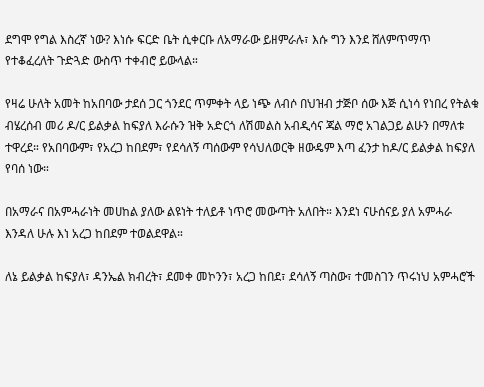ደግሞ የግል እስረኛ ነው? እነሱ ፍርድ ቤት ሲቀርቡ ለአማራው ይዘምራሉ፣ እሱ ግን እንደ ሸለምጥማጥ የተቆፈረለት ጉድጓድ ውስጥ ተቀብሮ ይውላል።

የዛሬ ሁለት አመት ከአበባው ታደሰ ጋር ጎንደር ጥምቀት ላይ ነጭ ለብሶ በህዝብ ታጅቦ ሰው እጅ ሲነሳ የነበረ የትልቁ ብሄረሰብ መሪ ዶ/ር ይልቃል ከፍያለ እራሱን ዝቅ አድርጎ ለሽመልስ አብዲሳና ጃል ማሮ አገልጋይ ልሁን በማለቱ ተዋረደ። የአበባውም፣ የአረጋ ከበደም፣ የደሳለኝ ጣሰውም የሳህለወርቅ ዘውዴም እጣ ፈንታ ከዶ/ር ይልቃል ከፍያለ የባሰ ነው።

በአማራና በአምሓራነት መሀከል ያለው ልዩነት ተለይቶ ነጥሮ መውጣት አለበት። እንደነ ናሁሰናይ ያለ አምሓራ እንዳለ ሁሉ እነ አረጋ ከበደም ተወልደዋል።

ለኔ ይልቃል ከፍያለ፣ ዳንኤል ክብረት፣ ደመቀ መኮንን፣ አረጋ ከበደ፣ ደሳለኝ ጣስው፣ ተመስገን ጥሩነህ አምሓሮች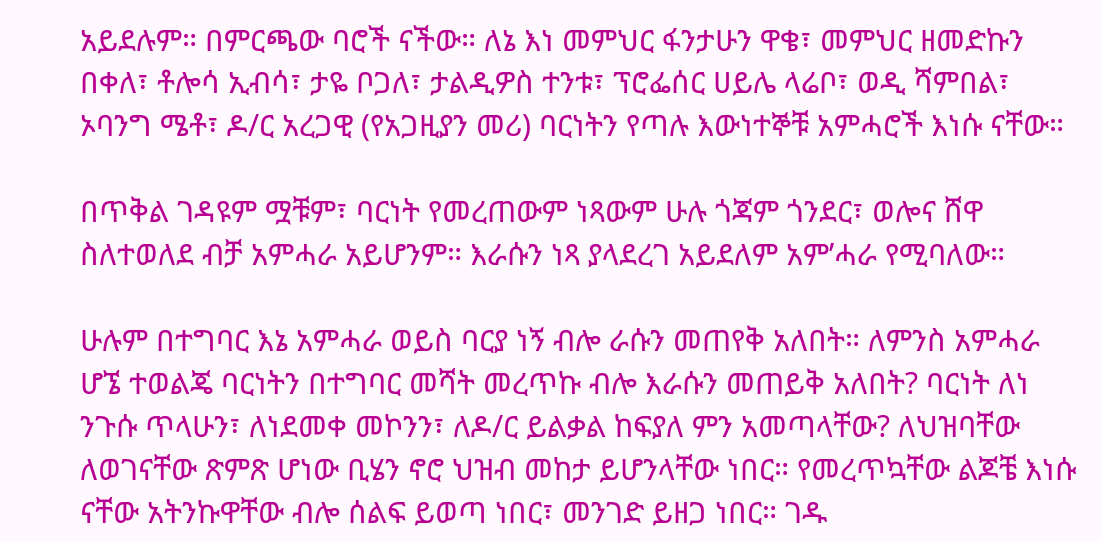አይደሉም። በምርጫው ባሮች ናችው። ለኔ እነ መምህር ፋንታሁን ዋቄ፣ መምህር ዘመድኩን በቀለ፣ ቶሎሳ ኢብሳ፣ ታዬ ቦጋለ፣ ታልዲዎስ ተንቱ፣ ፕሮፌሰር ሀይሌ ላሬቦ፣ ወዲ ሻምበል፣ ኦባንግ ሜቶ፣ ዶ/ር አረጋዊ (የአጋዚያን መሪ) ባርነትን የጣሉ እውነተኞቹ አምሓሮች እነሱ ናቸው።

በጥቅል ገዳዩም ሟቹም፣ ባርነት የመረጠውም ነጻውም ሁሉ ጎጃም ጎንደር፣ ወሎና ሸዋ ስለተወለደ ብቻ አምሓራ አይሆንም። እራሱን ነጻ ያላደረገ አይደለም አም’ሓራ የሚባለው።

ሁሉም በተግባር እኔ አምሓራ ወይስ ባርያ ነኝ ብሎ ራሱን መጠየቅ አለበት። ለምንስ አምሓራ ሆኜ ተወልጄ ባርነትን በተግባር መሻት መረጥኩ ብሎ እራሱን መጠይቅ አለበት? ባርነት ለነ ንጉሱ ጥላሁን፣ ለነደመቀ መኮንን፣ ለዶ/ር ይልቃል ከፍያለ ምን አመጣላቸው? ለህዝባቸው ለወገናቸው ጽምጽ ሆነው ቢሄን ኖሮ ህዝብ መከታ ይሆንላቸው ነበር። የመረጥኳቸው ልጆቼ እነሱ ናቸው አትንኩዋቸው ብሎ ሰልፍ ይወጣ ነበር፣ መንገድ ይዘጋ ነበር። ገዱ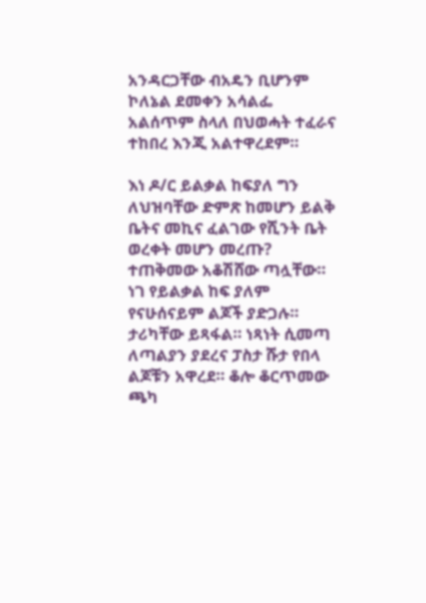አንዳርጋቸው ብአዴን ቢሆንም ኮለኔል ደመቀን አሳልፌ አልሰጥም ስላለ በህወሓት ተፈራና ተከበረ እንጂ አልተዋረደም።

እነ ዶ/ር ይልቃል ከፍያለ ግን ለህዝባቸው ድምጽ ከመሆን ይልቅ ቤትና መኪና ፈልገው የሺንት ቤት ወረቀት መሆን መረጡ? ተጠቅመው አቆሽሸው ጣሏቸው። ነገ የይልቃል ከፍ ያለም የናሁሰናይም ልጆች ያድጋሉ። ታሪካቸው ይጻፋል። ነጻነት ሲመጣ ለጣልያን ያደረና ፓስታ ሹታ የበላ ልጆቹን አዋረደ። ቆሎ ቆርጥመው ጫካ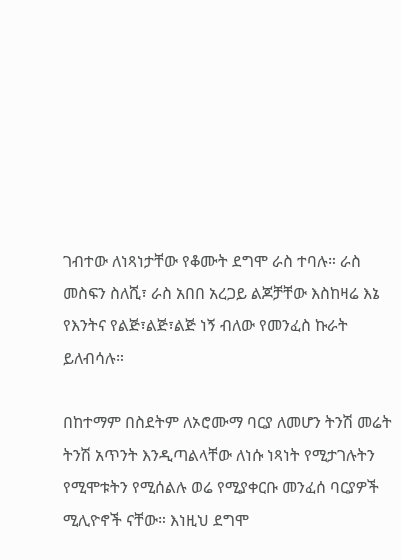ገብተው ለነጻነታቸው የቆሙት ደግሞ ራስ ተባሉ። ራስ መስፍን ስለሺ፣ ራስ አበበ አረጋይ ልጆቻቸው እስከዛሬ እኔ የእንትና የልጅ፣ልጅ፣ልጅ ነኝ ብለው የመንፈስ ኩራት ይለብሳሉ።

በከተማም በስደትም ለኦሮሙማ ባርያ ለመሆን ትንሽ መሬት ትንሽ አጥንት እንዲጣልላቸው ለነሱ ነጻነት የሚታገሉትን የሚሞቱትን የሚሰልሉ ወሬ የሚያቀርቡ መንፈሰ ባርያዎች ሚሊዮኖች ናቸው። እነዚህ ደግሞ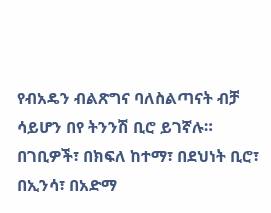የብአዴን ብልጽግና ባለስልጣናት ብቻ ሳይሆን በየ ትንንሽ ቢሮ ይገኛሉ። በገቢዎች፣ በክፍለ ከተማ፣ በደህነት ቢሮ፣ በኢንሳ፣ በአድማ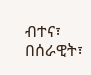ብተና፣ በሰራዊት፣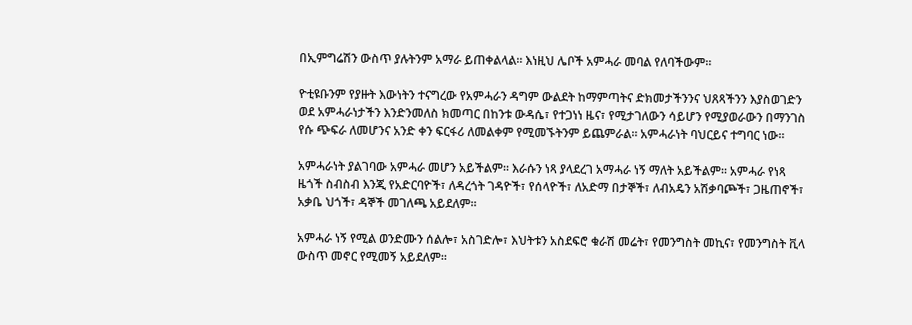በኢምግሬሽን ውስጥ ያሉትንም አማራ ይጠቀልላል። እነዚህ ሌቦች አምሓራ መባል የለባችውም።

ዮቲዩቡንም የያዙት እውነትን ተናግረው የአምሓራን ዳግም ውልደት ከማምጣትና ድክመታችንንና ህጸጻችንን እያስወገድን ወደ አምሓራነታችን እንድንመለስ ክመጣር በከንቱ ውዳሴ፣ የተጋነነ ዜና፣ የሚታገለውን ሳይሆን የሚያወራውን በማንገስ የሱ ጭፍራ ለመሆንና አንድ ቀን ፍርፋሪ ለመልቀም የሚመኙትንም ይጨምራል። አምሓራነት ባህርይና ተግባር ነው።

አምሓራነት ያልገባው አምሓራ መሆን አይችልም። እራሱን ነጻ ያላደረገ አማሓራ ነኝ ማለት አይችልም። አምሓራ የነጻ ዜጎች ስብስብ እንጂ የአድርባዮች፣ ለዳረጎት ገዳዮች፣ የሰላዮች፣ ለአድማ በታኞች፣ ለብአዴን አሽቃባጮች፣ ጋዜጠኖች፣ አቃቤ ህጎች፣ ዳኞች መገለጫ አይደለም።

አምሓራ ነኝ የሚል ወንድሙን ሰልሎ፣ አስገድሎ፣ እህትቱን አስደፍሮ ቁራሽ መሬት፣ የመንግስት መኪና፣ የመንግስት ቪላ ውስጥ መኖር የሚመኝ አይደለም።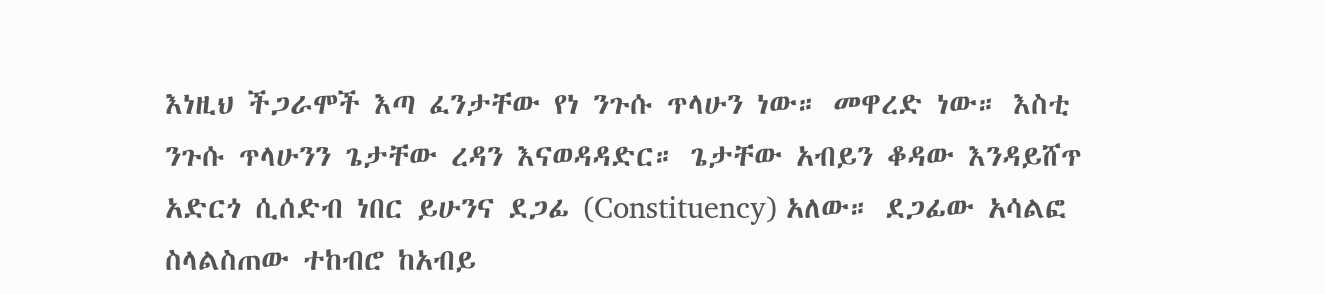እነዚህ ችጋራሞች እጣ ፈንታቸው የነ ንጉሱ ጥላሁን ነው። መዋረድ ነው። እስቲ ንጉሱ ጥላሁንን ጌታቸው ረዳን እናወዳዳድር። ጌታቸው አብይን ቆዳው እንዳይሸጥ አድርጎ ሲሰድብ ነበር ይሁንና ደጋፊ (Constituency) አለው። ደጋፊው አሳልፎ ስላልስጠው ተከብሮ ከአብይ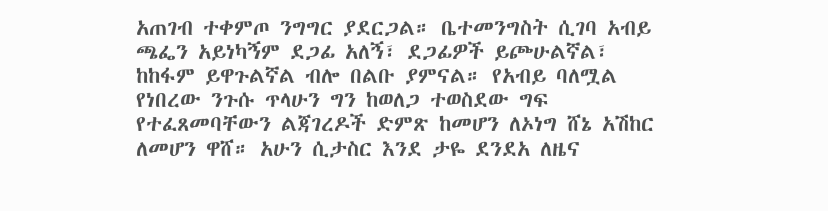አጠገብ ተቀምጦ ንግግር ያደርጋል። ቤተመንግስት ሲገባ አብይ ጫፌን አይነካኝም ደጋፊ አለኝ፣ ደጋፊዎች ይጮሁልኛል፣ ከከፋም ይዋጉልኛል ብሎ በልቡ ያምናል። የአብይ ባለሟል የነበረው ንጉሱ ጥላሁን ግን ከወለጋ ተወስደው ግፍ የተፈጸመባቸውን ልጃገረዶች ድምጽ ከመሆን ለኦነግ ሸኔ አሽከር ለመሆን ዋሸ። አሁን ሲታስር እንደ ታዬ ደንደአ ለዜና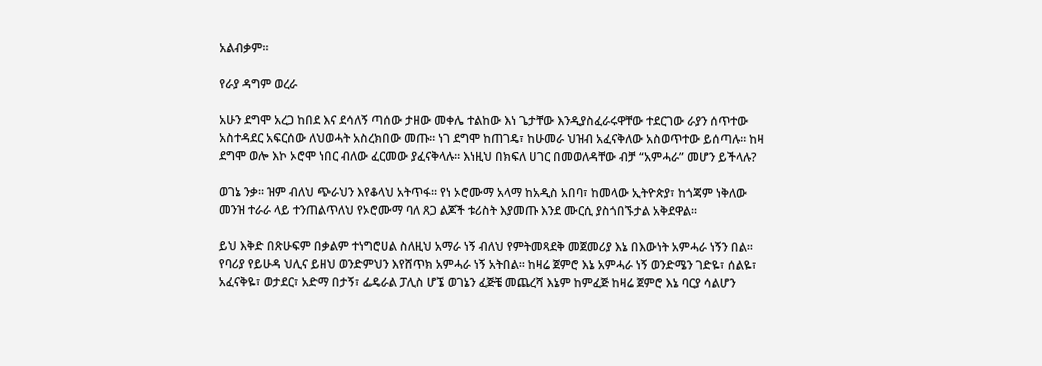አልብቃም።

የራያ ዳግም ወረራ

አሁን ደግሞ አረጋ ከበደ እና ደሳለኝ ጣሰው ታዘው መቀሌ ተልከው እነ ጌታቸው እንዲያስፈራሩዋቸው ተደርገው ራያን ሰጥተው አስተዳደር አፍርሰው ለህወሓት አስረክበው መጡ። ነገ ደግሞ ከጠገዴ፣ ከሁመራ ህዝብ አፈናቅለው አስወጥተው ይሰጣሉ። ከዛ ደግሞ ወሎ እኮ ኦሮሞ ነበር ብለው ፈርመው ያፈናቅላሉ። እነዚህ በክፍለ ሀገር በመወለዳቸው ብቻ “አምሓራ” መሆን ይችላሉ?

ወገኔ ንቃ። ዝም ብለህ ጭራህን እየቆላህ አትጥፋ። የነ ኦሮሙማ አላማ ከአዲስ አበባ፣ ከመላው ኢትዮጵያ፣ ከጎጃም ነቅለው መንዝ ተራራ ላይ ተንጠልጥለህ የኦሮሙማ ባለ ጸጋ ልጆች ቱሪስት እያመጡ እንደ ሙርሲ ያስጎበኙታል አቅደዋል።

ይህ እቅድ በጽሁፍም በቃልም ተነግሮሀል ስለዚህ አማራ ነኝ ብለህ የምትመጻደቅ መጀመሪያ እኔ በእውነት አምሓራ ነኝን በል። የባሪያ የይሁዳ ህሊና ይዘህ ወንድምህን እየሸጥክ አምሓራ ነኝ አትበል። ከዛሬ ጀምሮ እኔ አምሓራ ነኝ ወንድሜን ገድዬ፣ ሰልዬ፣ አፈናቅዬ፣ ወታደር፣ አድማ በታኝ፣ ፌዴራል ፓሊስ ሆኜ ወገኔን ፈጅቼ መጨረሻ እኔም ከምፈጅ ከዛሬ ጀምሮ እኔ ባርያ ሳልሆን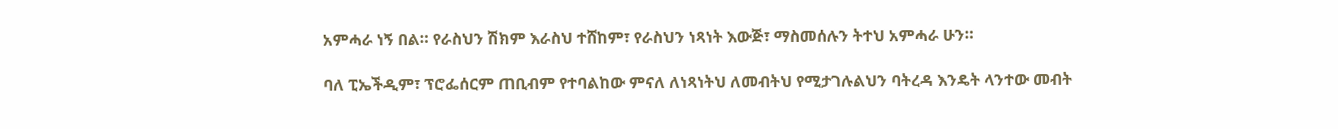አምሓራ ነኝ በል። የራስህን ሽክም እራስህ ተሸከም፣ የራስህን ነጻነት እውጅ፣ ማስመሰሉን ትተህ አምሓራ ሁን።

ባለ ፒኤችዲም፣ ፕሮፌሰርም ጠቢብም የተባልከው ምናለ ለነጻነትህ ለመብትህ የሚታገሉልህን ባትረዳ እንዴት ላንተው መብት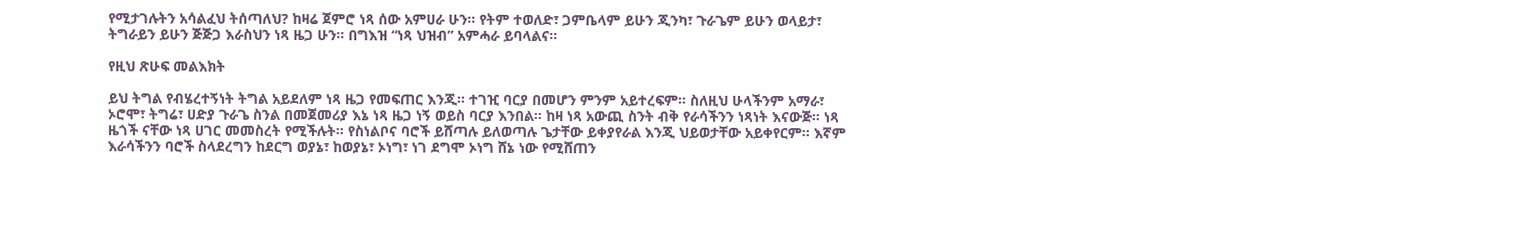የሚታገሉትን አሳልፈህ ትሰጣለህ? ከዛሬ ጀምሮ ነጻ ሰው አምሀራ ሁን። የትም ተወለድ፣ ጋምቤላም ይሁን ጂንካ፣ ጉራጌም ይሁን ወላይታ፣ ትግራይን ይሁን ጅጅጋ እራስህን ነጻ ዜጋ ሁን። በግእዝ “ነጻ ህዝብ” አምሓራ ይባላልና።

የዚህ ጽሁፍ መልእክት

ይህ ትግል የብሄረተኝነት ትግል አይደለም ነጻ ዜጋ የመፍጠር እንጂ። ተገዢ ባርያ በመሆን ምንም አይተረፍም። ስለዚህ ሁላችንም አማራ፣ ኦሮሞ፣ ትግሬ፣ ሀድያ ጉራጌ ስንል በመጀመሪያ እኔ ነጻ ዜጋ ነኝ ወይስ ባርያ እንበል። ከዛ ነጻ አውጪ ስንት ብቅ የራሳችንን ነጻነት እናውጅ። ነጻ ዜጎች ናቸው ነጻ ሀገር መመስረት የሚችሉት። የስነልቦና ባሮች ይሸጣሉ ይለወጣሉ ጌታቸው ይቀያየራል እንጂ ህይወታቸው አይቀየርም። እኛም እራሳችንን ባሮች ስላደረግን ከደርግ ወያኔ፣ ከወያኔ፣ ኦነግ፣ ነገ ደግሞ ኦነግ ሸኔ ነው የሚሸጠን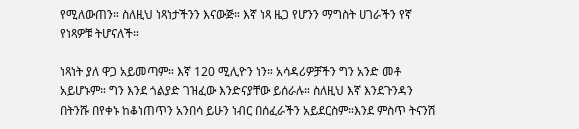የሚለውጠን። ስለዚህ ነጻነታችንን እናውጅ። እኛ ነጻ ዜጋ የሆንን ማግስት ሀገራችን የኛ የነጻዎቹ ትሆናለች።

ነጻነት ያለ ዋጋ አይመጣም። እኛ 120 ሚሊዮን ነን። አሳዳሪዎቻችን ግን አንድ መቶ አይሆኑም። ግን እንደ ጎልያድ ገዝፈው እንድናያቸው ይሰራሉ። ስለዚህ እኛ እንደጉንዳን በትንሹ በየቀኑ ከቆነጠጥን አንበሳ ይሁን ነብር በሰፈራችን አይደርስም።እንደ ምስጥ ትናንሽ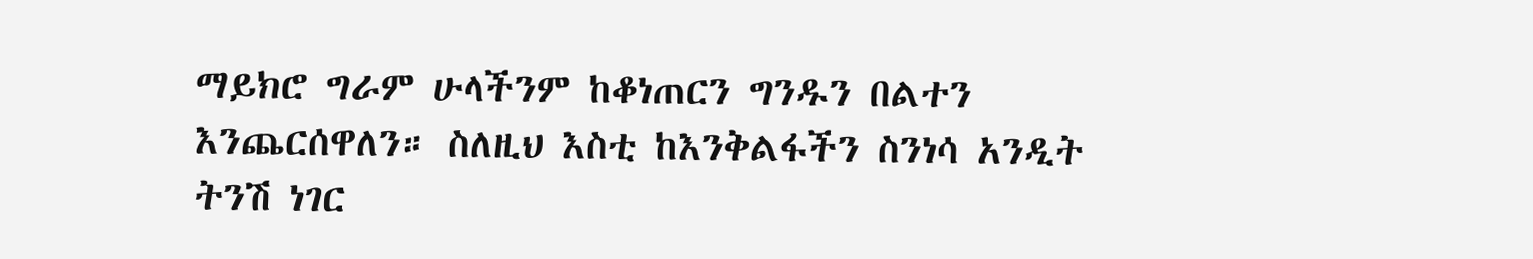ማይክሮ ግራም ሁላችንም ከቆነጠርን ግንዱን በልተን እንጨርሰዋለን። ስለዚህ እስቲ ከእንቅልፋችን ስንነሳ አንዲት ትንሽ ነገር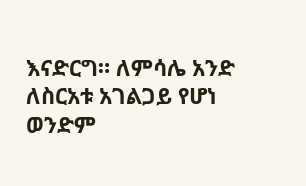እናድርግ። ለምሳሌ አንድ ለስርአቱ አገልጋይ የሆነ ወንድም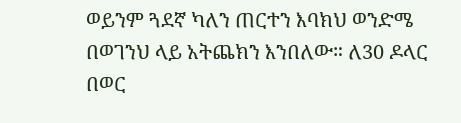ወይንም ጓደኛ ካለን ጠርተን እባክህ ወንድሜ በወገንህ ላይ አትጨክን እንበለው። ለ30 ዶላር በወር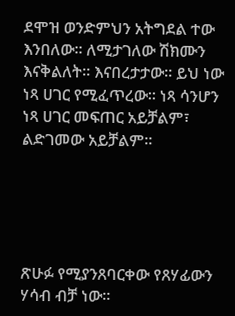ደሞዝ ወንድምህን አትግደል ተው እንበለው። ለሚታገለው ሽክሙን እናቅልለት። እናበረታታው። ይህ ነው ነጻ ሀገር የሚፈጥረው። ነጻ ሳንሆን ነጻ ሀገር መፍጠር አይቻልም፣ ልድገመው አይቻልም።





ጽሁፉ የሚያንጸባርቀው የጸሃፊውን ሃሳብ ብቻ ነው።